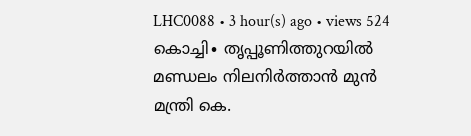LHC0088 • 3 hour(s) ago • views 524
കൊച്ചി∙ തൃപ്പൂണിത്തുറയിൽ മണ്ഡലം നിലനിർത്താൻ മുൻ മന്ത്രി കെ.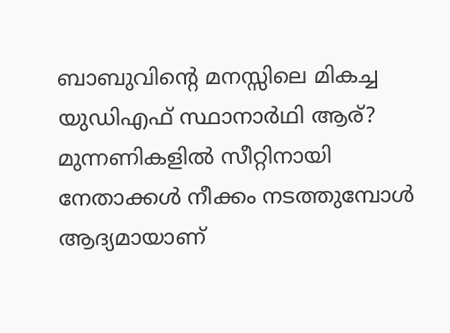ബാബുവിന്റെ മനസ്സിലെ മികച്ച യുഡിഎഫ് സ്ഥാനാർഥി ആര്? മുന്നണികളിൽ സീറ്റിനായി നേതാക്കൾ നീക്കം നടത്തുമ്പോൾ ആദ്യമായാണ്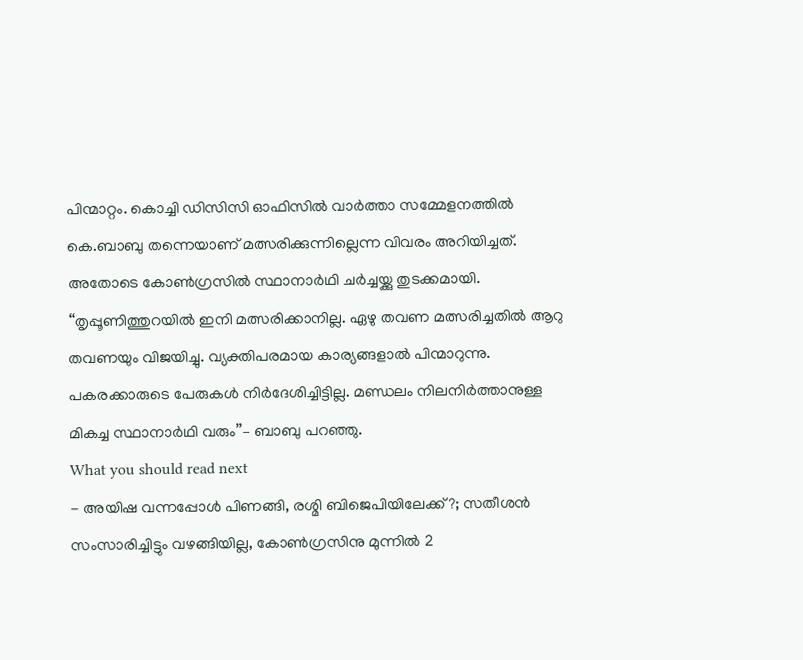പിന്മാറ്റം. കൊച്ചി ഡിസിസി ഓഫിസിൽ വാർത്താ സമ്മേളനത്തിൽ കെ.ബാബു തന്നെയാണ് മത്സരിക്കുന്നില്ലെന്ന വിവരം അറിയിച്ചത്. അതോടെ കോൺഗ്രസിൽ സ്ഥാനാർഥി ചർച്ചയ്ക്കു തുടക്കമായി. ‘‘തൃപ്പൂണിത്തുറയിൽ ഇനി മത്സരിക്കാനില്ല. ഏഴു തവണ മത്സരിച്ചതിൽ ആറു തവണയും വിജയിച്ചു. വ്യക്തിപരമായ കാര്യങ്ങളാൽ പിന്മാറുന്നു. പകരക്കാരുടെ പേരുകൾ നിർദേശിച്ചിട്ടില്ല. മണ്ഡലം നിലനിർത്താനുള്ള മികച്ച സ്ഥാനാർഥി വരും’’– ബാബു പറഞ്ഞു.
What you should read next
- അയിഷ വന്നപ്പോൾ പിണങ്ങി, രശ്മി ബിജെപിയിലേക്ക്?; സതീശൻ സംസാരിച്ചിട്ടും വഴങ്ങിയില്ല, കോൺഗ്രസിനു മുന്നിൽ 2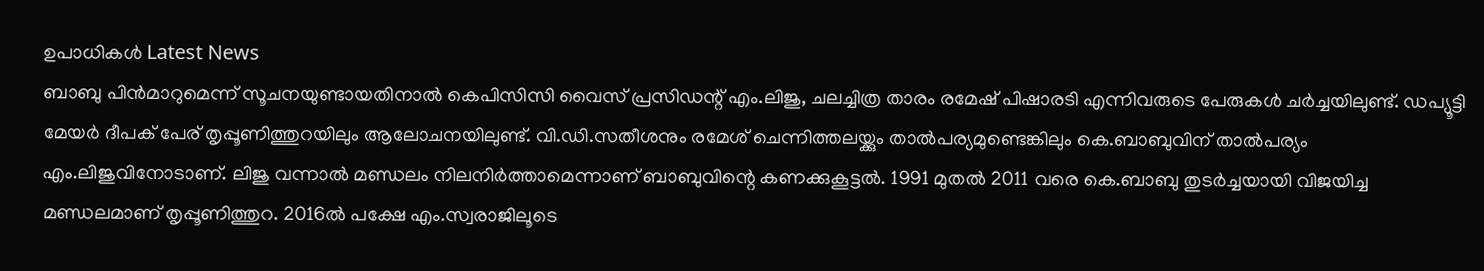ഉപാധികൾ Latest News
ബാബു പിൻമാറുമെന്ന് സൂചനയുണ്ടായതിനാൽ കെപിസിസി വൈസ് പ്രസിഡന്റ് എം.ലിജു, ചലച്ചിത്ര താരം രമേഷ് പിഷാരടി എന്നിവരുടെ പേരുകൾ ചർച്ചയിലുണ്ട്. ഡപ്യൂട്ടി മേയർ ദീപക് പേര് തൃപ്പൂണിത്തുറയിലും ആലോചനയിലുണ്ട്. വി.ഡി.സതീശനും രമേശ് ചെന്നിത്തലയ്ക്കും താൽപര്യമുണ്ടെങ്കിലും കെ.ബാബുവിന് താൽപര്യം എം.ലിജുവിനോടാണ്. ലിജു വന്നാൽ മണ്ഡലം നിലനിർത്താമെന്നാണ് ബാബുവിന്റെ കണക്കുകൂട്ടൽ. 1991 മുതൽ 2011 വരെ കെ.ബാബു തുടർച്ചയായി വിജയിച്ച മണ്ഡലമാണ് തൃപ്പൂണിത്തുറ. 2016ൽ പക്ഷേ എം.സ്വരാജിലൂടെ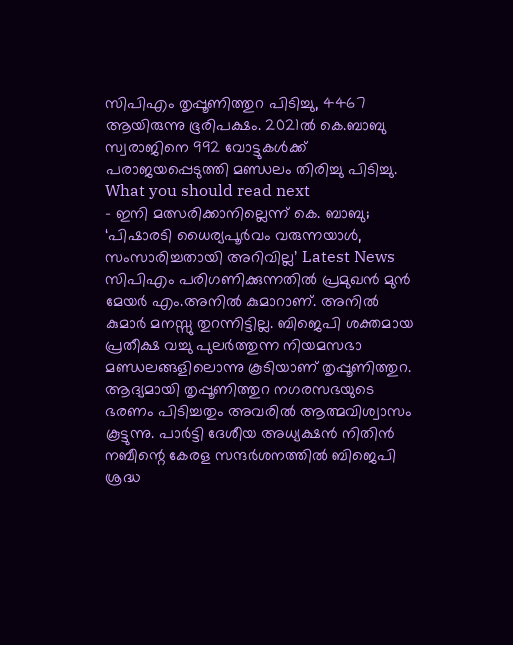സിപിഎം തൃപ്പൂണിത്തുറ പിടിച്ചു, 4467 ആയിരുന്നു ഭൂരിപക്ഷം. 2021ൽ കെ.ബാബു സ്വരാജിനെ 992 വോട്ടുകൾക്ക് പരാജയപ്പെടുത്തി മണ്ഡലം തിരിച്ചു പിടിച്ചു.
What you should read next
- ഇനി മത്സരിക്കാനില്ലെന്ന് കെ. ബാബു; ‘പിഷാരടി ധൈര്യപൂർവം വരുന്നയാൾ, സംസാരിച്ചതായി അറിവില്ല’ Latest News
സിപിഎം പരിഗണിക്കുന്നതിൽ പ്രമുഖൻ മുൻ മേയർ എം.അനിൽ കുമാറാണ്. അനിൽ കുമാർ മനസ്സു തുറന്നിട്ടില്ല. ബിജെപി ശക്തമായ പ്രതീക്ഷ വച്ചു പുലർത്തുന്ന നിയമസഭാ മണ്ഡലങ്ങളിലൊന്നു കൂടിയാണ് തൃപ്പൂണിത്തുറ. ആദ്യമായി തൃപ്പൂണിത്തുറ നഗരസഭയുടെ ഭരണം പിടിച്ചതും അവരിൽ ആത്മവിശ്വാസം കൂട്ടുന്നു. പാർട്ടി ദേശീയ അധ്യക്ഷൻ നിതിൻ നബീന്റെ കേരള സന്ദർശനത്തിൽ ബിജെപി ശ്രദ്ധ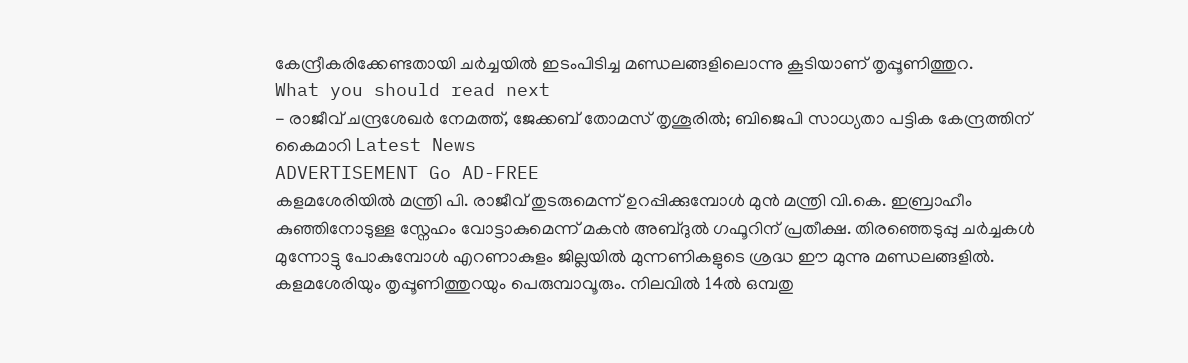കേന്ദ്രീകരിക്കേണ്ടതായി ചർച്ചയിൽ ഇടംപിടിച്ച മണ്ഡലങ്ങളിലൊന്നു കൂടിയാണ് തൃപ്പൂണിത്തുറ.
What you should read next
- രാജീവ് ചന്ദ്രശേഖർ നേമത്ത്, ജേക്കബ് തോമസ് തൃശൂരിൽ; ബിജെപി സാധ്യതാ പട്ടിക കേന്ദ്രത്തിന് കൈമാറി Latest News
ADVERTISEMENT Go AD-FREE
കളമശേരിയിൽ മന്ത്രി പി. രാജീവ് തുടരുമെന്ന് ഉറപ്പിക്കുമ്പോൾ മുൻ മന്ത്രി വി.കെ. ഇബ്രാഹീം കുഞ്ഞിനോടുള്ള സ്നേഹം വോട്ടാകുമെന്ന് മകൻ അബ്ദുൽ ഗഫൂറിന് പ്രതീക്ഷ. തിരഞ്ഞെടുപ്പു ചർച്ചകൾ മുന്നോട്ടു പോകുമ്പോൾ എറണാകുളം ജില്ലയിൽ മുന്നണികളുടെ ശ്രദ്ധ ഈ മുന്നു മണ്ഡലങ്ങളിൽ. കളമശേരിയും തൃപ്പൂണിത്തുറയും പെരുമ്പാവൂരും. നിലവിൽ 14ൽ ഒമ്പതു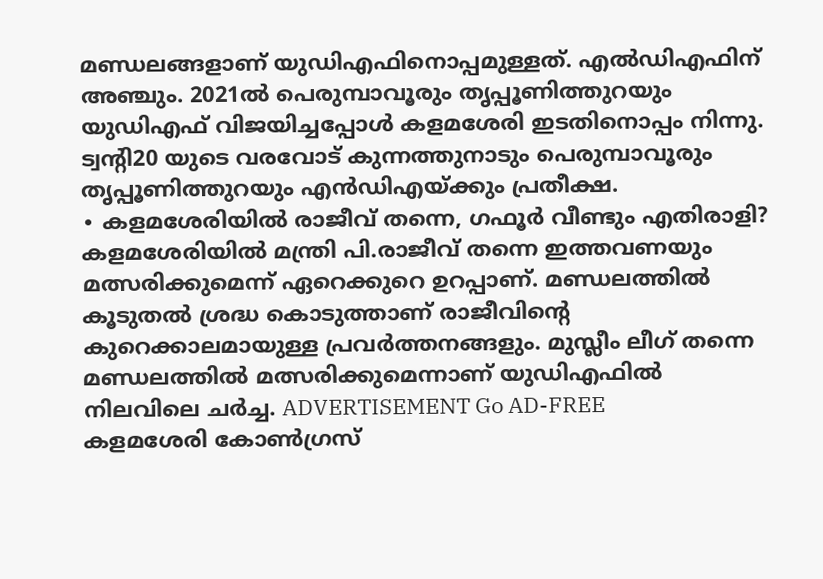മണ്ഡലങ്ങളാണ് യുഡിഎഫിനൊപ്പമുള്ളത്. എൽഡിഎഫിന് അഞ്ചും. 2021ൽ പെരുമ്പാവൂരും തൃപ്പൂണിത്തുറയും യുഡിഎഫ് വിജയിച്ചപ്പോൾ കളമശേരി ഇടതിനൊപ്പം നിന്നു. ട്വന്റി20 യുടെ വരവോട് കുന്നത്തുനാടും പെരുമ്പാവൂരും തൃപ്പൂണിത്തുറയും എൻഡിഎയ്ക്കും പ്രതീക്ഷ.
∙ കളമശേരിയിൽ രാജീവ് തന്നെ, ഗഫൂർ വീണ്ടും എതിരാളി?
കളമശേരിയിൽ മന്ത്രി പി.രാജീവ് തന്നെ ഇത്തവണയും മത്സരിക്കുമെന്ന് ഏറെക്കുറെ ഉറപ്പാണ്. മണ്ഡലത്തിൽ കൂടുതൽ ശ്രദ്ധ കൊടുത്താണ് രാജീവിന്റെ കുറെക്കാലമായുള്ള പ്രവർത്തനങ്ങളും. മുസ്ലീം ലീഗ് തന്നെ മണ്ഡലത്തിൽ മത്സരിക്കുമെന്നാണ് യുഡിഎഫിൽ നിലവിലെ ചർച്ച. ADVERTISEMENT Go AD-FREE
കളമശേരി കോൺഗ്രസ്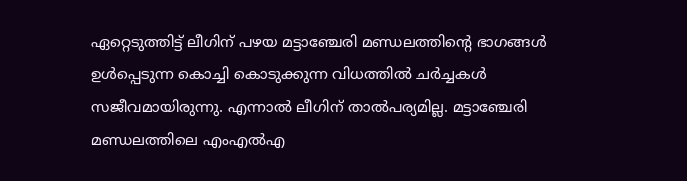ഏറ്റെടുത്തിട്ട് ലീഗിന് പഴയ മട്ടാഞ്ചേരി മണ്ഡലത്തിന്റെ ഭാഗങ്ങൾ ഉൾപ്പെടുന്ന കൊച്ചി കൊടുക്കുന്ന വിധത്തിൽ ചർച്ചകൾ സജീവമായിരുന്നു. എന്നാൽ ലീഗിന് താൽപര്യമില്ല. മട്ടാഞ്ചേരി മണ്ഡലത്തിലെ എംഎൽഎ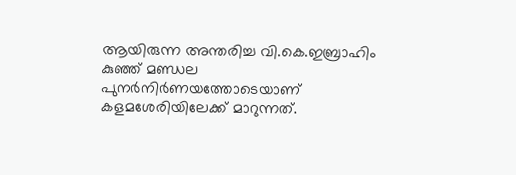ആയിരുന്ന അന്തരിച്ച വി.കെ.ഇബ്രാഹിം കുഞ്ഞ് മണ്ഡല പുനർനിർണയത്തോടെയാണ് കളമശേരിയിലേക്ക് മാറുന്നത്.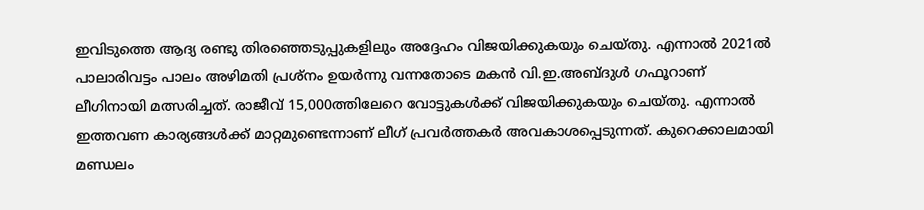ഇവിടുത്തെ ആദ്യ രണ്ടു തിരഞ്ഞെടുപ്പുകളിലും അദ്ദേഹം വിജയിക്കുകയും ചെയ്തു. എന്നാൽ 2021ൽ പാലാരിവട്ടം പാലം അഴിമതി പ്രശ്നം ഉയർന്നു വന്നതോടെ മകൻ വി.ഇ.അബ്ദുൾ ഗഫൂറാണ് ലീഗിനായി മത്സരിച്ചത്. രാജീവ് 15,000ത്തിലേറെ വോട്ടുകൾക്ക് വിജയിക്കുകയും ചെയ്തു. എന്നാൽ ഇത്തവണ കാര്യങ്ങൾക്ക് മാറ്റമുണ്ടെന്നാണ് ലീഗ് പ്രവർത്തകർ അവകാശപ്പെടുന്നത്. കുറെക്കാലമായി മണ്ഡലം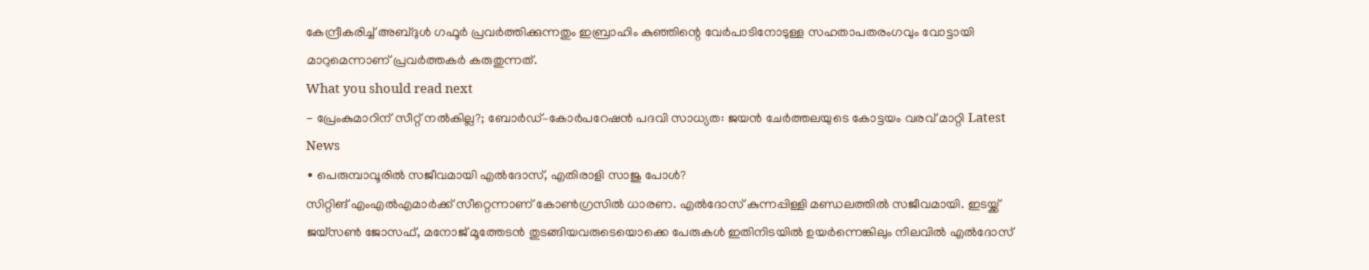കേന്ദ്രീകരിച്ച് അബ്ദുൾ ഗഫൂർ പ്രവർത്തിക്കുന്നതും ഇബ്രാഹിം കുഞ്ഞിന്റെ വേർപാടിനോടുള്ള സഹതാപതരംഗവും വോട്ടായി മാറുമെന്നാണ് പ്രവർത്തകർ കരുതുന്നത്.
What you should read next
- പ്രേംകുമാറിന് സീറ്റ് നൽകില്ല?; ബോർഡ്–കോർപറേഷൻ പദവി സാധ്യത: ജയൻ ചേർത്തലയുടെ കോട്ടയം വരവ് മാറ്റി Latest News
∙ പെരുമ്പാവൂരിൽ സജീവമായി എൽദോസ്, എതിരാളി സാജു പോൾ?
സിറ്റിങ് എംഎൽഎമാർക്ക് സീറ്റെന്നാണ് കോൺഗ്രസിൽ ധാരണ. എൽദോസ് കുന്നപ്പിള്ളി മണ്ഡലത്തിൽ സജീവമായി. ഇടയ്ക്ക് ജയ്സൺ ജോസഫ്, മനോജ് മൂത്തേടൻ തുടങ്ങിയവരുടെയൊക്കെ പേരുകൾ ഇതിനിടയിൽ ഉയർന്നെങ്കിലും നിലവിൽ എൽദോസ്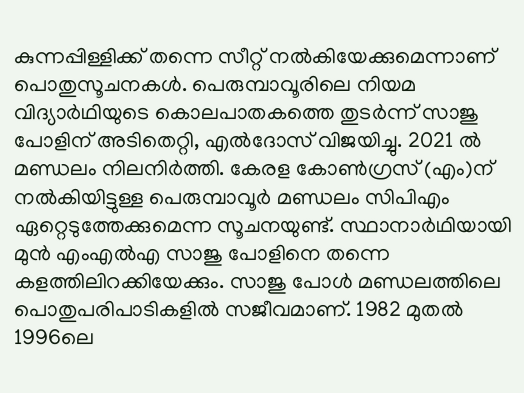കുന്നപ്പിള്ളിക്ക് തന്നെ സീറ്റ് നൽകിയേക്കുമെന്നാണ് പൊതുസൂചനകൾ. പെരുമ്പാവൂരിലെ നിയമ വിദ്യാർഥിയുടെ കൊലപാതകത്തെ തുടർന്ന് സാജു പോളിന് അടിതെറ്റി, എൽദോസ് വിജയിച്ചു. 2021 ൽ മണ്ഡലം നിലനിർത്തി. കേരള കോൺഗ്രസ് (എം)ന് നൽകിയിട്ടുള്ള പെരുമ്പാവൂർ മണ്ഡലം സിപിഎം ഏറ്റെടുത്തേക്കുമെന്ന സൂചനയുണ്ട്. സ്ഥാനാർഥിയായി മുൻ എംഎൽഎ സാജു പോളിനെ തന്നെ കളത്തിലിറക്കിയേക്കും. സാജു പോൾ മണ്ഡലത്തിലെ പൊതുപരിപാടികളിൽ സജീവമാണ്. 1982 മുതൽ 1996ലെ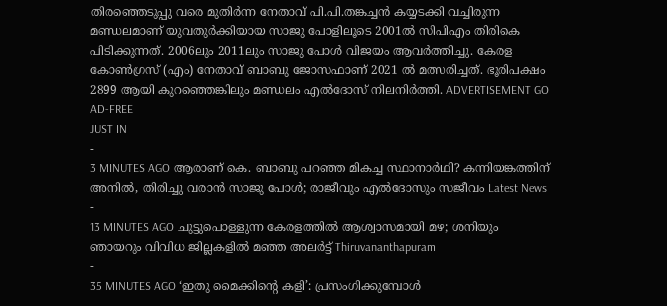തിരഞ്ഞെടുപ്പു വരെ മുതിർന്ന നേതാവ് പി.പി.തങ്കച്ചൻ കയ്യടക്കി വച്ചിരുന്ന മണ്ഡലമാണ് യുവതുർക്കിയായ സാജു പോളിലൂടെ 2001ൽ സിപിഎം തിരികെ പിടിക്കുന്നത്. 2006ലും 2011ലും സാജു പോൾ വിജയം ആവർത്തിച്ചു. കേരള കോൺഗ്രസ് (എം) നേതാവ് ബാബു ജോസഫാണ് 2021 ൽ മത്സരിച്ചത്. ഭൂരിപക്ഷം 2899 ആയി കുറഞ്ഞെങ്കിലും മണ്ഡലം എൽദോസ് നിലനിർത്തി. ADVERTISEMENT GO AD-FREE
JUST IN
-
3 MINUTES AGO ആരാണ് കെ. ബാബു പറഞ്ഞ മികച്ച സ്ഥാനാർഥി? കന്നിയങ്കത്തിന് അനിൽ, തിരിച്ചു വരാൻ സാജു പോൾ; രാജീവും എൽദോസും സജീവം Latest News
-
13 MINUTES AGO ചുട്ടുപൊള്ളുന്ന കേരളത്തിൽ ആശ്വാസമായി മഴ; ശനിയും ഞായറും വിവിധ ജില്ലകളിൽ മഞ്ഞ അലർട്ട് Thiruvananthapuram
-
35 MINUTES AGO ‘ഇതു മൈക്കിന്റെ കളി’: പ്രസംഗിക്കുമ്പോൾ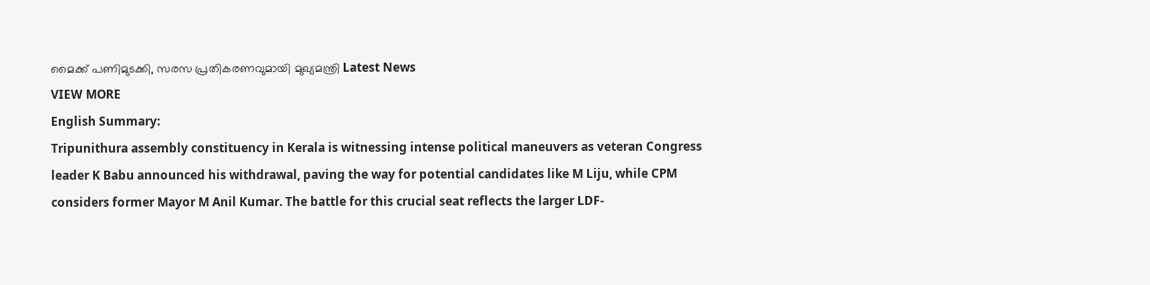മൈക്ക് പണിമുടക്കി, സരസ പ്രതികരണവുമായി മുഖ്യമന്ത്രി Latest News
VIEW MORE
English Summary:
Tripunithura assembly constituency in Kerala is witnessing intense political maneuvers as veteran Congress leader K Babu announced his withdrawal, paving the way for potential candidates like M Liju, while CPM considers former Mayor M Anil Kumar. The battle for this crucial seat reflects the larger LDF-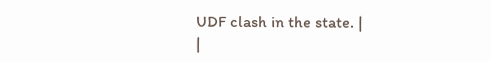UDF clash in the state. |
|